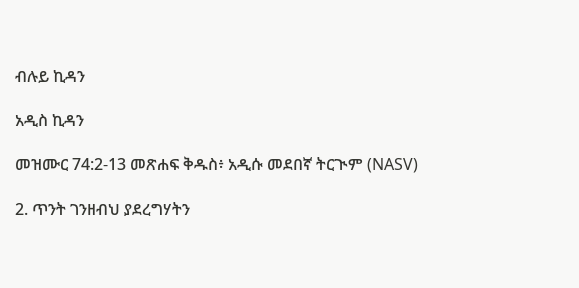ብሉይ ኪዳን

አዲስ ኪዳን

መዝሙር 74:2-13 መጽሐፍ ቅዱስ፥ አዲሱ መደበኛ ትርጒም (NASV)

2. ጥንት ገንዘብህ ያደረግሃትን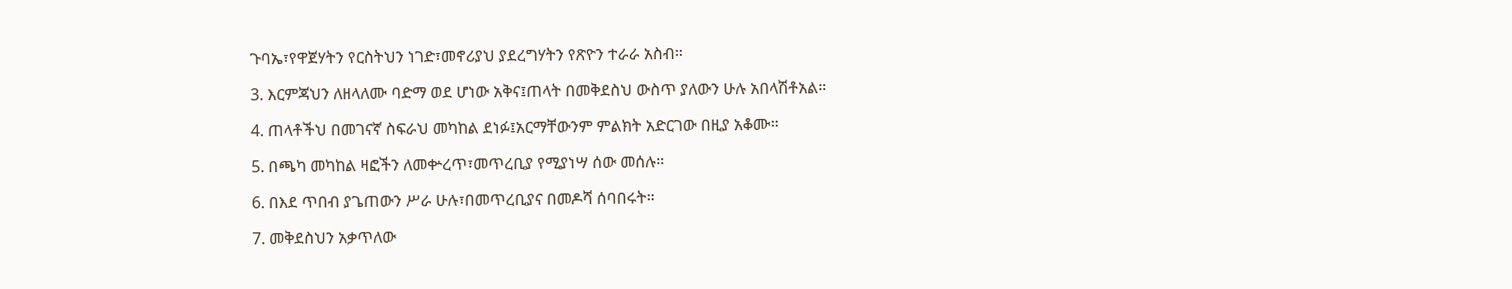ጉባኤ፣የዋጀሃትን የርስትህን ነገድ፣መኖሪያህ ያደረግሃትን የጽዮን ተራራ አስብ።

3. እርምጃህን ለዘላለሙ ባድማ ወደ ሆነው አቅና፤ጠላት በመቅደስህ ውስጥ ያለውን ሁሉ አበላሽቶአል።

4. ጠላቶችህ በመገናኛ ስፍራህ መካከል ደነፉ፤አርማቸውንም ምልክት አድርገው በዚያ አቆሙ።

5. በጫካ መካከል ዛፎችን ለመቍረጥ፣መጥረቢያ የሚያነሣ ሰው መሰሉ።

6. በእደ ጥበብ ያጌጠውን ሥራ ሁሉ፣በመጥረቢያና በመዶሻ ሰባበሩት።

7. መቅደስህን አቃጥለው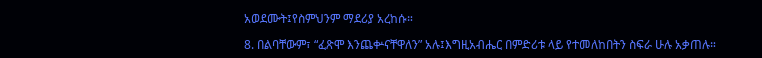አወደሙት፤የስምህንም ማደሪያ አረከሱ።

8. በልባቸውም፣ “ፈጽሞ እንጨቍናቸዋለን” አሉ፤እግዚአብሔር በምድሪቱ ላይ የተመለከበትን ስፍራ ሁሉ አቃጠሉ።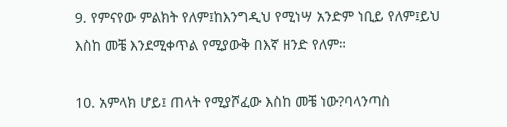9. የምናየው ምልክት የለም፤ከእንግዲህ የሚነሣ አንድም ነቢይ የለም፤ይህ እስከ መቼ እንደሚቀጥል የሚያውቅ በእኛ ዘንድ የለም።

10. አምላክ ሆይ፤ ጠላት የሚያሾፈው እስከ መቼ ነው?ባላንጣስ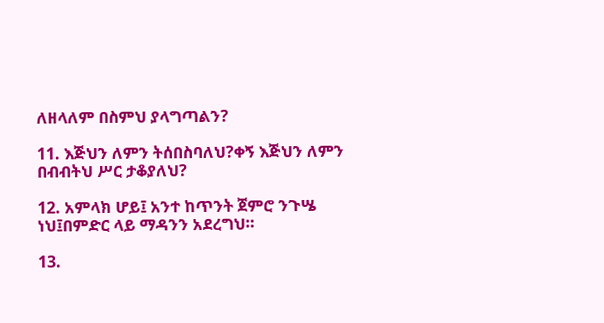ለዘላለም በስምህ ያላግጣልን?

11. እጅህን ለምን ትሰበስባለህ?ቀኝ እጅህን ለምን በብብትህ ሥር ታቆያለህ?

12. አምላክ ሆይ፤ አንተ ከጥንት ጀምሮ ንጉሤ ነህ፤በምድር ላይ ማዳንን አደረግህ።

13.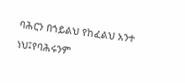ባሕርን በኀይልህ የከፈልህ አንተ ነህ፤የባሕሩንም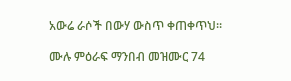አውሬ ራሶች በውሃ ውስጥ ቀጠቀጥህ።

ሙሉ ምዕራፍ ማንበብ መዝሙር 74